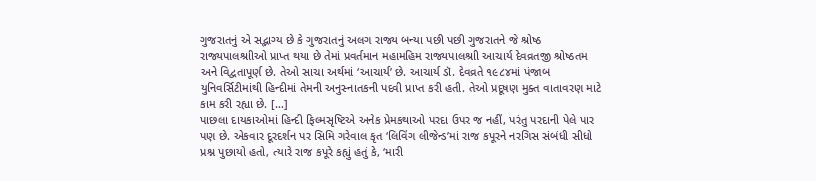ગુજરાતનું એ સદ્ભાગ્ય છે કે ગુજરાતનું અલગ રાજ્ય બન્યા પછી પછી ગુજરાતને જે શ્રોષ્ઠ રાજ્યપાલશ્રાીઓ પ્રાપ્ત થયા છે તેમાં પ્રવર્તમાન મહામહિમ રાજ્યપાલશ્રાી આચાર્ય દેવવ્રતજી શ્રોષ્ઠતમ અને વિદ્વતાપૂર્ણ છે. તેઓ સાચા અર્થમાં ‘આચાર્ય’ છે. આચાર્ય ડૉ. દેવવ્રતે ૧૯૮૪માં પંજાબ યુનિવર્સિટીમાંથી હિન્દીમાં તેમની અનુસ્નાતકની પદવી પ્રાપ્ત કરી હતી. તેઓ પ્રદૂષણ મુક્ત વાતાવરણ માટે કામ કરી રહ્યા છે. […]
પાછલા દાયકાઓમાં હિન્દી ફિલ્મસૃષ્ટિએ અનેક પ્રેમકથાઓ પરદા ઉપર જ નહીં, પરંતુ પરદાની પેલે પાર પણ છે. એકવાર દૂરદર્શન પર સિમિ ગરેવાલ કૃત ‘લિવિંગ લીજેન્ડ’માં રાજ કપૂરને નરગિસ સંબંધી સીધો પ્રશ્ન પુછાયો હતો, ત્યારે રાજ કપૂરે કહ્યું હતું કે, ‘મારી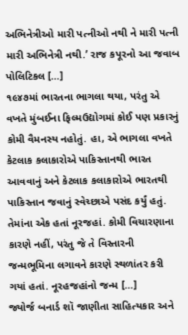અભિનેત્રીઓ મારી પત્નીઓ નથી ને મારી પત્ની મારી અભિનેત્રી નથી.’ રાજ કપૂરનો આ જવાબ પોલિટિકલ […]
૧૯૪૭માં ભારતના ભાગલા થયા, પરંતુ એ વખતે મુંબઈના ફિલ્મઉદ્યોગમાં કોઈ પણ પ્રકારનું કોમી વૈમનસ્ય નહોતું. હા, એ ભાગલા વખતે કેટલાક કલાકારોએ પાકિસ્તાનથી ભારત આવવાનું અને કેટલાક કલાકારોએ ભારતથી પાકિસ્તાન જવાનું સ્વેચ્છાએ પસંદ કર્યું હતું. તેમાંના એક હતાં નૂરજહાં. કોમી વિચારણાના કારણે નહીં, પરંતુ જે તે વિસ્તારની જન્મભૂમિના લગાવને કારણે સ્થળાંતર કરી ગયાં હતાં. નૂરહજહાંનો જન્મ […]
જ્યોર્જ બનાર્ડ શૉ જાણીતા સાહિત્યકાર અને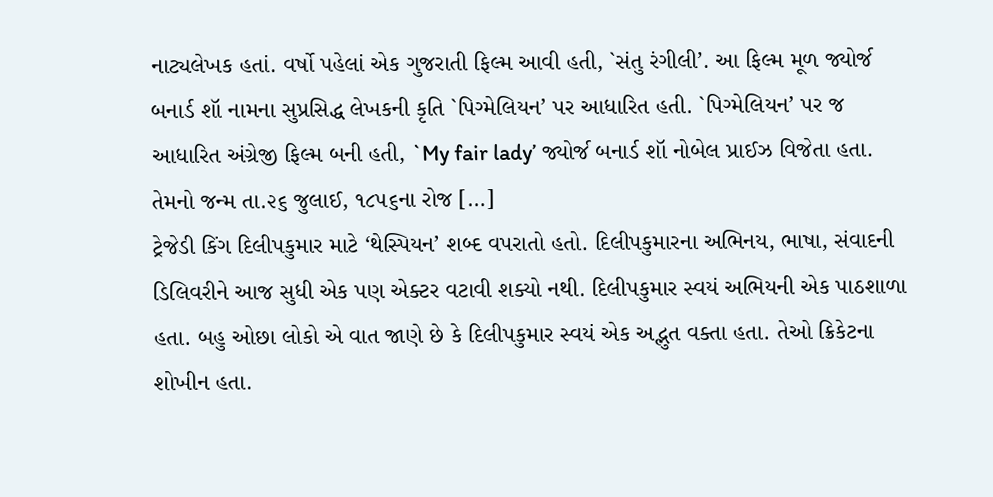નાટ્યલેખક હતાં. વર્ષો પહેલાં એક ગુજરાતી ફિલ્મ આવી હતી, `સંતુ રંગીલી’. આ ફિલ્મ મૂળ જ્યોર્જ બનાર્ડ શૉ નામના સુપ્રસિદ્ધ લેખકની કૃતિ `પિગ્મેલિયન’ પર આધારિત હતી. `પિગ્મેલિયન’ પર જ આધારિત અંગ્રેજી ફિલ્મ બની હતી, `My fair lady’ જ્યોર્જ બનાર્ડ શૉ નોબેલ પ્રાઈઝ વિજેતા હતા. તેમનો જન્મ તા.૨૬ જુલાઈ, ૧૮૫૬ના રોજ […]
ટ્રેજેડી કિંગ દિલીપકુમાર માટે ‘થેસ્પિયન’ શબ્દ વપરાતો હતો. દિલીપકુમારના અભિનય, ભાષા, સંવાદની ડિલિવરીને આજ સુધી એક પણ એક્ટર વટાવી શક્યો નથી. દિલીપકુમાર સ્વયં અભિયની એક પાઠશાળા હતા. બહુ ઓછા લોકો એ વાત જાણે છે કે દિલીપકુમાર સ્વયં એક અદ્ભુત વક્તા હતા. તેઓ ક્રિકેટના શોખીન હતા.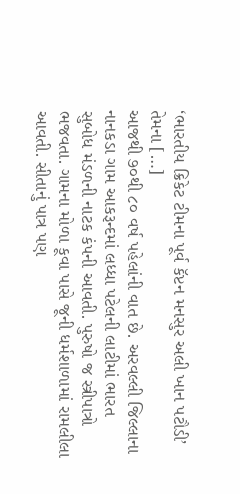‘ભારતીય ક્રિકેટ ટીમના પૂર્વ કૅપ્ટન મનસુર અલી ખાન પટૌડી’ તેમના […]
આજથી ૭૦થી ૮૦ વર્ષ પહેલાંની વાત છે. અરવલ્લી જિલ્લાના નાનકડા ગામ આકરૂન્દમાં લધ્ધા પટેલની લાટીમાં ભારત સુબોધ મંડળની નાટક કંપની આવતી. પુરુષો જ સ્ત્રીપાત્રો ભજવતા. ગામના મોળા કૂવા પાસે જૂની ધર્મશાળામાં રામલીલા આવતી. સીતાનું પાત્ર પણ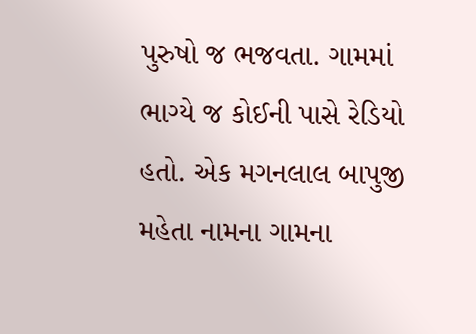પુરુષો જ ભજવતા. ગામમાં ભાગ્યે જ કોઈની પાસે રેડિયો હતો. એક મગનલાલ બાપુજી મહેતા નામના ગામના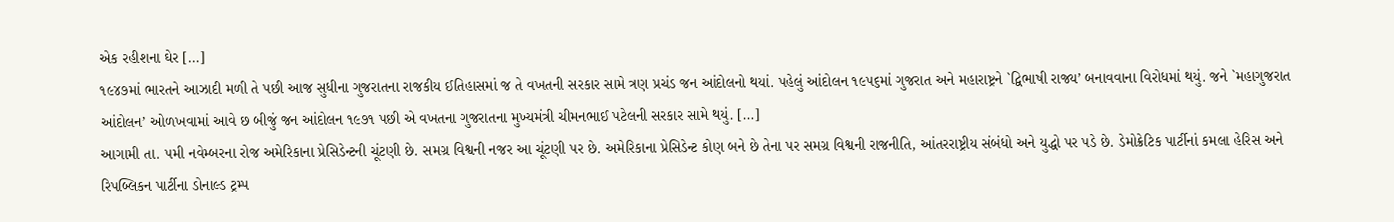એક રહીશના ઘેર […]
૧૯૪૭માં ભારતને આઝાદી મળી તે પછી આજ સુધીના ગુજરાતના રાજકીય ઈતિહાસમાં જ તે વખતની સરકાર સામે ત્રણ પ્રચંડ જન આંદોલનો થયાં. પહેલું આંદોલન ૧૯૫૬માં ગુજરાત અને મહારાષ્ટ્રને `દ્વિભાષી રાજ્ય’ બનાવવાના વિરોધમાં થયું. જને `મહાગુજરાત આંદોલન’ ઓળખવામાં આવે છ બીજું જન આંદોલન ૧૯૭૧ પછી એ વખતના ગુજરાતના મુખ્યમંત્રી ચીમનભાઈ પટેલની સરકાર સામે થયું. […]
આગામી તા. ૫મી નવેમ્બરના રોજ અમેરિકાના પ્રેસિડેન્ટની ચૂંટણી છે. સમગ્ર વિશ્વની નજર આ ચૂંટણી પર છે. અમેરિકાના પ્રેસિડેન્ટ કોણ બને છે તેના પર સમગ્ર વિશ્વની રાજનીતિ, આંતરરાષ્ટ્રીય સંબંધો અને યુદ્ધો પર પડે છે. ડેમોક્રેટિક પાર્ટીનાં કમલા હેરિસ અને રિપબ્લિકન પાર્ટીના ડોનાલ્ડ ટ્રમ્પ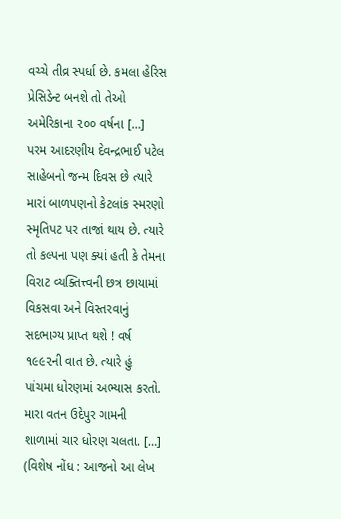વચ્ચે તીવ્ર સ્પર્ધા છે. કમલા હેરિસ પ્રેસિડેન્ટ બનશે તો તેઓ અમેરિકાના ૨૦૦ વર્ષના […]
પરમ આદરણીય દેવન્દ્રભાઈ પટેલ સાહેબનો જન્મ દિવસ છે ત્યારે મારાં બાળપણનો કેટલાંક સ્મરણો સ્મૃતિપટ પર તાજાં થાય છે. ત્યારે તો કલ્પના પણ ક્યાં હતી કે તેમના વિરાટ વ્યક્તિત્ત્વની છત્ર છાયામાં વિકસવા અને વિસ્તરવાનું સદભાગ્ય પ્રાપ્ત થશે ! વર્ષ ૧૯૯૨ની વાત છે. ત્યારે હું પાંચમા ધોરણમાં અભ્યાસ કરતો. મારા વતન ઉદેપુર ગામની શાળામાં ચાર ધોરણ ચલતા. […]
(વિશેષ નોંધ : આજનો આ લેખ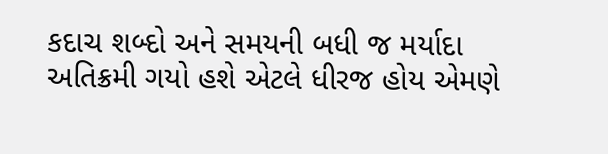કદાચ શબ્દો અને સમયની બધી જ મર્યાદા અતિક્રમી ગયો હશે એટલે ધીરજ હોય એમણે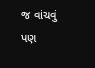જ વાંચવું પણ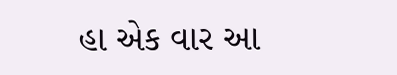હા એક વાર આ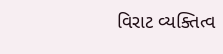વિરાટ વ્યક્તિત્વ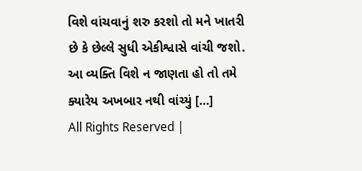વિશે વાંચવાનું શરુ કરશો તો મને ખાતરી છે કે છેલ્લે સુધી એકીશ્વાસે વાંચી જશો. આ વ્યક્તિ વિશે ન જાણતા હો તો તમે ક્યારેય અખબાર નથી વાંચ્યું […]
All Rights Reserved |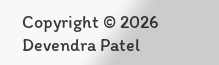Copyright © 2026 Devendra Patel